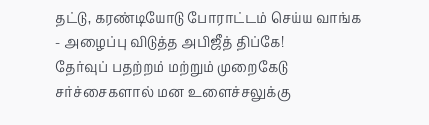தட்டு, கரண்டியோடு போராட்டம் செய்ய வாங்க - அழைப்பு விடுத்த அபிஜீத் திப்கே!
தேர்வுப் பதற்றம் மற்றும் முறைகேடு சர்ச்சைகளால் மன உளைச்சலுக்கு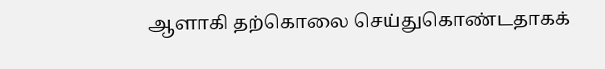ஆளாகி தற்கொலை செய்துகொண்டதாகக்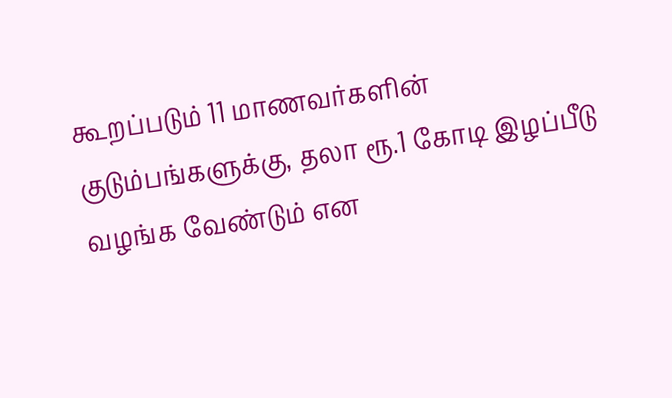கூறப்படும் 11 மாணவர்களின் குடும்பங்களுக்கு, தலா ரூ.1 கோடி இழப்பீடு வழங்க வேண்டும் என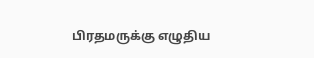பிரதமருக்கு எழுதிய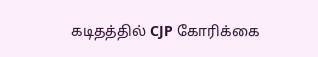கடிதத்தில் CJP கோரிக்கை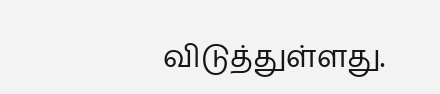விடுத்துள்ளது.